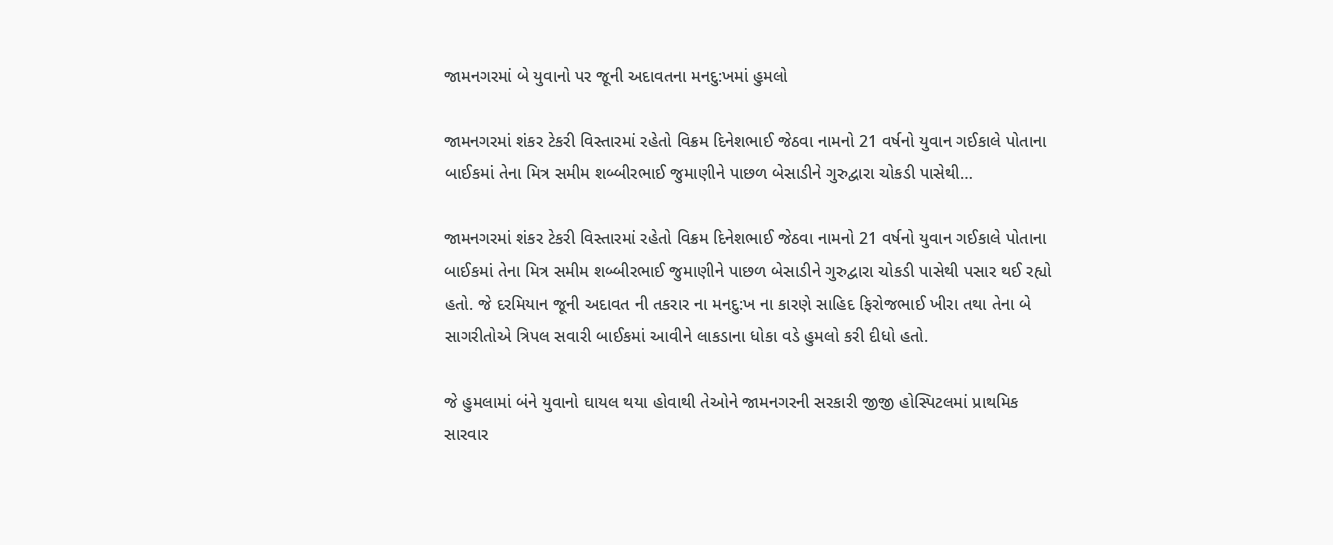જામનગરમાં બે યુવાનો પર જૂની અદાવતના મનદુ:ખમાં હુમલો

જામનગરમાં શંકર ટેકરી વિસ્તારમાં રહેતો વિક્રમ દિનેશભાઈ જેઠવા નામનો 21 વર્ષનો યુવાન ગઈકાલે પોતાના બાઈકમાં તેના મિત્ર સમીમ શબ્બીરભાઈ જુમાણીને પાછળ બેસાડીને ગુરુદ્વારા ચોકડી પાસેથી…

જામનગરમાં શંકર ટેકરી વિસ્તારમાં રહેતો વિક્રમ દિનેશભાઈ જેઠવા નામનો 21 વર્ષનો યુવાન ગઈકાલે પોતાના બાઈકમાં તેના મિત્ર સમીમ શબ્બીરભાઈ જુમાણીને પાછળ બેસાડીને ગુરુદ્વારા ચોકડી પાસેથી પસાર થઈ રહ્યો હતો. જે દરમિયાન જૂની અદાવત ની તકરાર ના મનદુ:ખ ના કારણે સાહિદ ફિરોજભાઈ ખીરા તથા તેના બે સાગરીતોએ ત્રિપલ સવારી બાઈકમાં આવીને લાકડાના ધોકા વડે હુમલો કરી દીધો હતો.

જે હુમલામાં બંને યુવાનો ઘાયલ થયા હોવાથી તેઓને જામનગરની સરકારી જીજી હોસ્પિટલમાં પ્રાથમિક સારવાર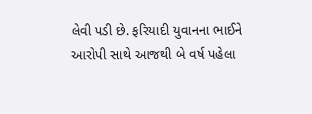લેવી પડી છે. ફરિયાદી યુવાનના ભાઈને આરોપી સાથે આજથી બે વર્ષ પહેલા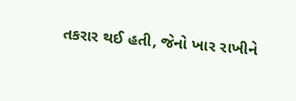તકરાર થઈ હતી, જેનો ખાર રાખીને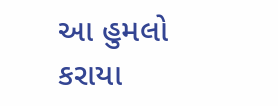આ હુમલો કરાયા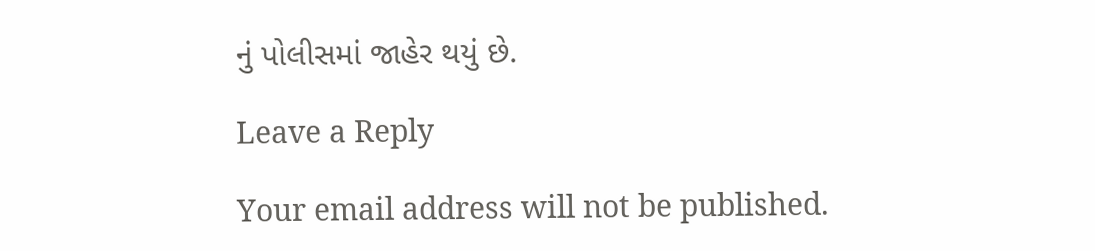નું પોલીસમાં જાહેર થયું છે.

Leave a Reply

Your email address will not be published.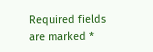Required fields are marked *